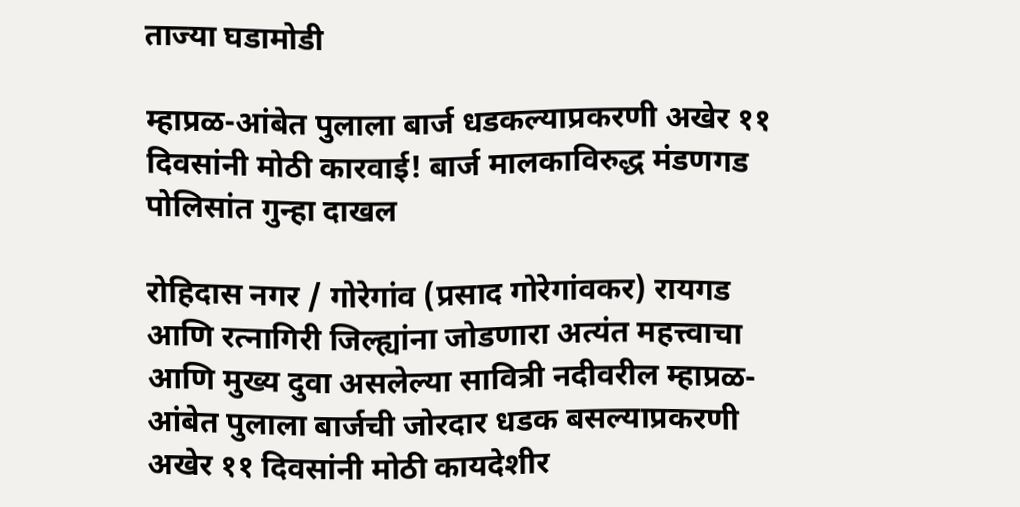ताज्या घडामोडी

म्हाप्रळ-आंबेत पुलाला बार्ज धडकल्याप्रकरणी अखेर ११ दिवसांनी मोठी कारवाई! बार्ज मालकाविरुद्ध मंडणगड पोलिसांत गुन्हा दाखल

रोहिदास नगर / गोरेगांव (प्रसाद गोरेगांवकर) रायगड आणि रत्नागिरी जिल्ह्यांना जोडणारा अत्यंत महत्त्वाचा आणि मुख्य दुवा असलेल्या सावित्री नदीवरील म्हाप्रळ-आंबेत पुलाला बार्जची जोरदार धडक बसल्याप्रकरणी अखेर ११ दिवसांनी मोठी कायदेशीर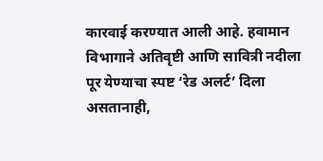कारवाई करण्यात आली आहे. हवामान विभागाने अतिवृष्टी आणि सावित्री नदीला पूर येण्याचा स्पष्ट ‘रेड अलर्ट’ दिला असतानाही,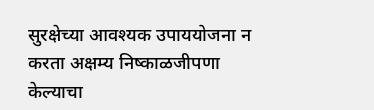सुरक्षेच्या आवश्यक उपाययोजना न करता अक्षम्य निष्काळजीपणा केल्याचा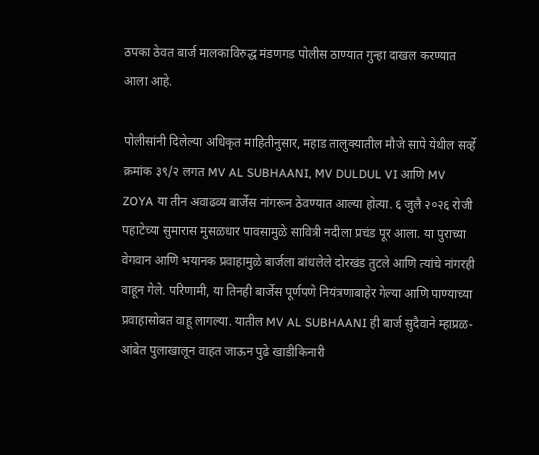ठपका ठेवत बार्ज मालकाविरुद्ध मंडणगड पोलीस ठाण्यात गुन्हा दाखल करण्यात आला आहे.

पोलीसांनी दिलेल्या अधिकृत माहितीनुसार, महाड तालुक्यातील मौजे सापे येथील सर्व्हे क्रमांक ३९/२ लगत MV AL SUBHAANI, MV DULDUL VI आणि MV ZOYA या तीन अवाढव्य बार्जेस नांगरून ठेवण्यात आल्या होत्या. ६ जुलै २०२६ रोजी पहाटेच्या सुमारास मुसळधार पावसामुळे सावित्री नदीला प्रचंड पूर आला. या पुराच्या वेगवान आणि भयानक प्रवाहामुळे बार्जला बांधलेले दोरखंड तुटले आणि त्यांचे नांगरही वाहून गेले. परिणामी, या तिनही बार्जेस पूर्णपणे नियंत्रणाबाहेर गेल्या आणि पाण्याच्या प्रवाहासोबत वाहू लागल्या. यातील MV AL SUBHAANI ही बार्ज सुदैवाने म्हाप्रळ-आंबेत पुलाखालून वाहत जाऊन पुढे खाडीकिनारी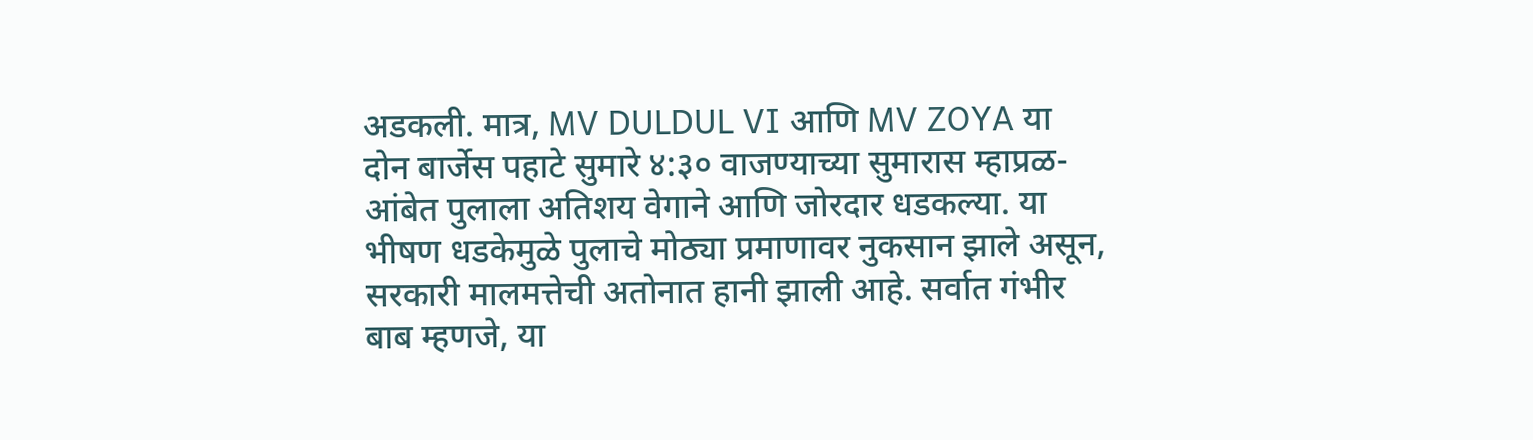अडकली. मात्र, MV DULDUL VI आणि MV ZOYA या दोन बार्जेस पहाटे सुमारे ४:३० वाजण्याच्या सुमारास म्हाप्रळ-आंबेत पुलाला अतिशय वेगाने आणि जोरदार धडकल्या. या भीषण धडकेमुळे पुलाचे मोठ्या प्रमाणावर नुकसान झाले असून, सरकारी मालमत्तेची अतोनात हानी झाली आहे. सर्वात गंभीर बाब म्हणजे, या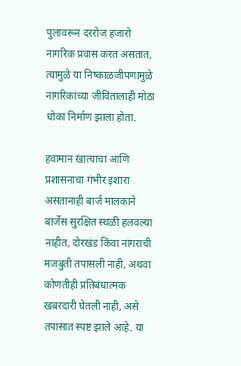पुलावरून दररोज हजारो नागरिक प्रवास करत असतात, त्यामुळे या निष्काळजीपणामुळे नागरिकांच्या जीवितालाही मोठा धोका निर्माण झाला होता.

हवामान खात्याचा आणि प्रशासनाचा गंभीर इशारा असतानाही बार्ज मालकाने बार्जेस सुरक्षित स्थळी हलवल्या नाहीत, दोरखंड किंवा नांगराची मजबुती तपासली नाही, अथवा कोणतीही प्रतिबंधात्मक खबरदारी घेतली नाही, असे तपासात स्पष्ट झाले आहे. या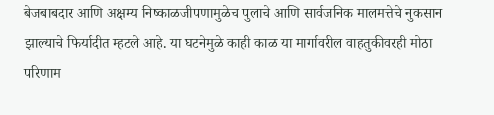बेजबाबदार आणि अक्षम्य निष्काळजीपणामुळेच पुलाचे आणि सार्वजनिक मालमत्तेचे नुकसान झाल्याचे फिर्यादीत म्हटले आहे. या घटनेमुळे काही काळ या मार्गावरील वाहतुकीवरही मोठा परिणाम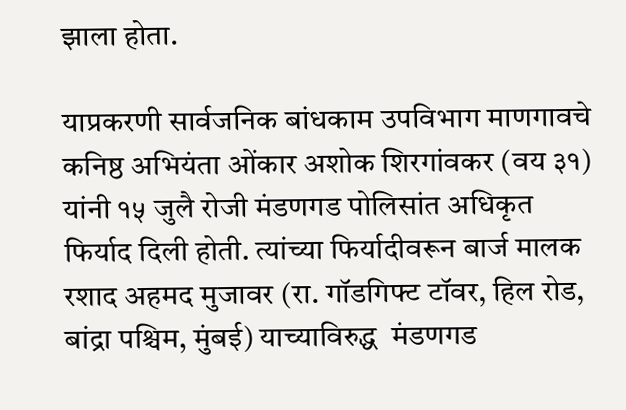झाला होता.

याप्रकरणी सार्वजनिक बांधकाम उपविभाग माणगावचे कनिष्ठ अभियंता ओंकार अशोक शिरगांवकर (वय ३१) यांनी १५ जुलै रोजी मंडणगड पोलिसांत अधिकृत फिर्याद दिली होती. त्यांच्या फिर्यादीवरून बार्ज मालक रशाद अहमद मुजावर (रा. गॉडगिफ्ट टॉवर, हिल रोड, बांद्रा पश्चिम, मुंबई) याच्याविरुद्ध  मंडणगड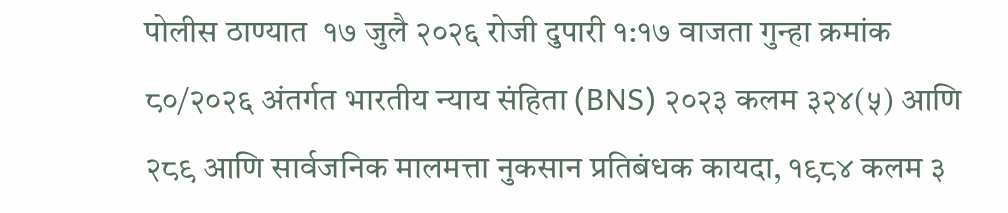पोलीस ठाण्यात  १७ जुलै २०२६ रोजी दुपारी १:१७ वाजता गुन्हा क्रमांक ८०/२०२६ अंतर्गत भारतीय न्याय संहिता (BNS) २०२३ कलम ३२४(५) आणि २८९ आणि सार्वजनिक मालमत्ता नुकसान प्रतिबंधक कायदा, १९८४ कलम ३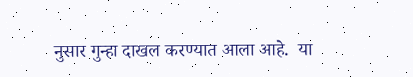नुसार गुन्हा दाखल करण्यात आला आहे.  या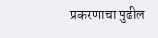प्रकरणाचा पुढील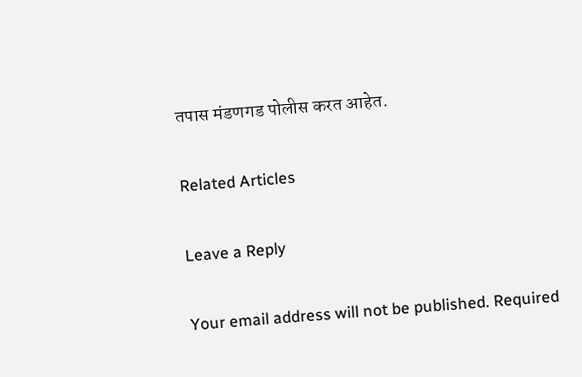तपास मंडणगड पोलीस करत आहेत.

Related Articles

Leave a Reply

Your email address will not be published. Required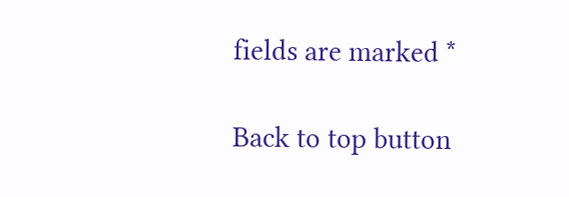fields are marked *

Back to top button